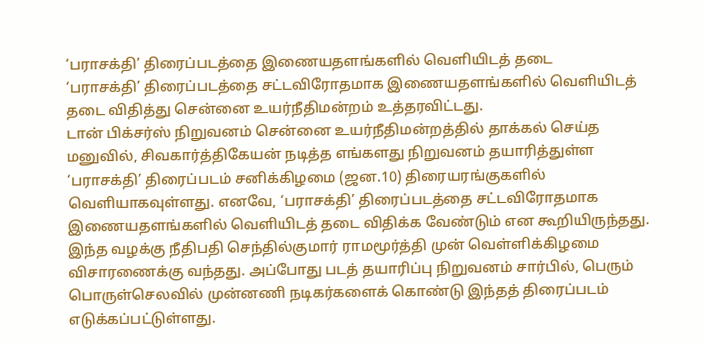‘பராசக்தி’ திரைப்படத்தை இணையதளங்களில் வெளியிடத் தடை
‘பராசக்தி’ திரைப்படத்தை சட்டவிரோதமாக இணையதளங்களில் வெளியிடத் தடை விதித்து சென்னை உயர்நீதிமன்றம் உத்தரவிட்டது.
டான் பிக்சர்ஸ் நிறுவனம் சென்னை உயர்நீதிமன்றத்தில் தாக்கல் செய்த மனுவில், சிவகார்த்திகேயன் நடித்த எங்களது நிறுவனம் தயாரித்துள்ள ‘பராசக்தி’ திரைப்படம் சனிக்கிழமை (ஜன.10) திரையரங்குகளில் வெளியாகவுள்ளது. எனவே, ‘பராசக்தி’ திரைப்படத்தை சட்டவிரோதமாக இணையதளங்களில் வெளியிடத் தடை விதிக்க வேண்டும் என கூறியிருந்தது.
இந்த வழக்கு நீதிபதி செந்தில்குமார் ராமமூர்த்தி முன் வெள்ளிக்கிழமை விசாரணைக்கு வந்தது. அப்போது படத் தயாரிப்பு நிறுவனம் சார்பில், பெரும் பொருள்செலவில் முன்னணி நடிகர்களைக் கொண்டு இந்தத் திரைப்படம் எடுக்கப்பட்டுள்ளது.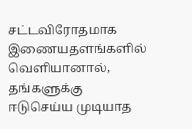சட்டவிரோதமாக இணையதளங்களில் வெளியானால், தங்களுக்கு ஈடுசெய்ய முடியாத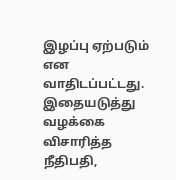இழப்பு ஏற்படும் என வாதிடப்பட்டது.
இதையடுத்து வழக்கை விசாரித்த நீதிபதி,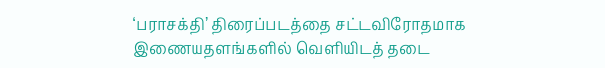‘பராசக்தி’ திரைப்படத்தை சட்டவிரோதமாக இணையதளங்களில் வெளியிடத் தடை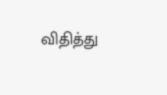விதித்து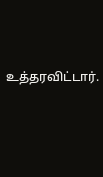உத்தரவிட்டார்.